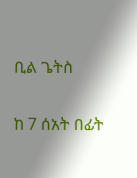ቢል ጌትስ

ከ 7 ሰአት በፊት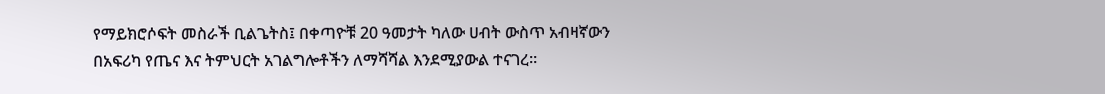የማይክሮሶፍት መስራች ቢልጌትስ፤ በቀጣዮቹ 20 ዓመታት ካለው ሀብት ውስጥ አብዛኛውን በአፍሪካ የጤና እና ትምህርት አገልግሎቶችን ለማሻሻል እንደሚያውል ተናገረ።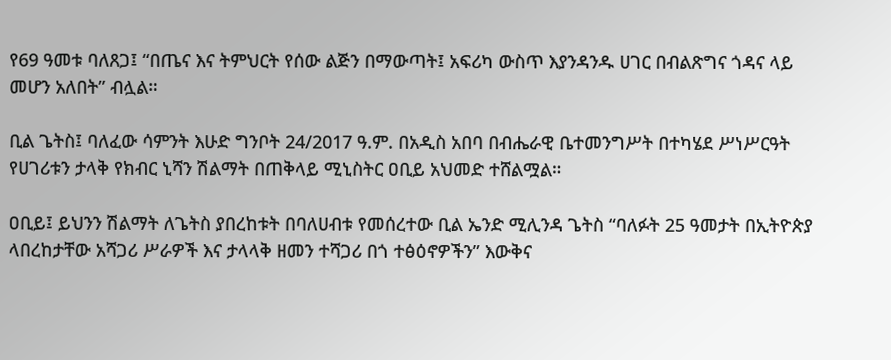የ69 ዓመቱ ባለጸጋ፤ “በጤና እና ትምህርት የሰው ልጅን በማውጣት፤ አፍሪካ ውስጥ እያንዳንዱ ሀገር በብልጽግና ጎዳና ላይ መሆን አለበት” ብሏል።

ቢል ጌትስ፤ ባለፈው ሳምንት እሁድ ግንቦት 24/2017 ዓ.ም. በአዲስ አበባ በብሔራዊ ቤተመንግሥት በተካሄደ ሥነሥርዓት የሀገሪቱን ታላቅ የክብር ኒሻን ሽልማት በጠቅላይ ሚኒስትር ዐቢይ አህመድ ተሸልሟል።

ዐቢይ፤ ይህንን ሽልማት ለጌትስ ያበረከቱት በባለሀብቱ የመሰረተው ቢል ኤንድ ሚሊንዳ ጌትስ “ባለፉት 25 ዓመታት በኢትዮጵያ ላበረከታቸው አሻጋሪ ሥራዎች እና ታላላቅ ዘመን ተሻጋሪ በጎ ተፅዕኖዎችን” እውቅና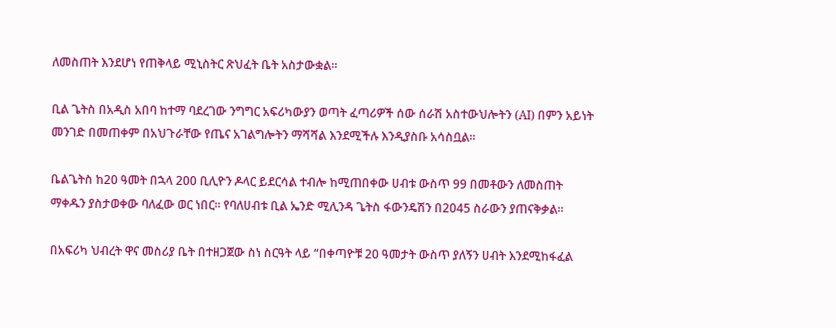ለመስጠት እንደሆነ የጠቅላይ ሚኒስትር ጽህፈት ቤት አስታውቋል።

ቢል ጌትስ በአዲስ አበባ ከተማ ባደረገው ንግግር አፍሪካውያን ወጣት ፈጣሪዎች ሰው ሰራሽ አስተውህሎትን (AI) በምን አይነት መንገድ በመጠቀም በአህጉራቸው የጤና አገልግሎትን ማሻሻል እንደሚችሉ እንዲያስቡ አሳስቧል።

ቤልጌትስ ከ20 ዓመት በኋላ 200 ቢሊዮን ዶላር ይደርሳል ተብሎ ከሚጠበቀው ሀብቱ ውስጥ 99 በመቶውን ለመስጠት ማቀዱን ያስታወቀው ባለፈው ወር ነበር። የባለሀብቱ ቢል ኤንድ ሚሊንዳ ጌትስ ፋውንዴሽን በ2045 ስራውን ያጠናቅቃል።

በአፍሪካ ህብረት ዋና መስሪያ ቤት በተዘጋጀው ስነ ስርዓት ላይ “በቀጣዮቹ 20 ዓመታት ውስጥ ያለኝን ሀብት እንደሚከፋፈል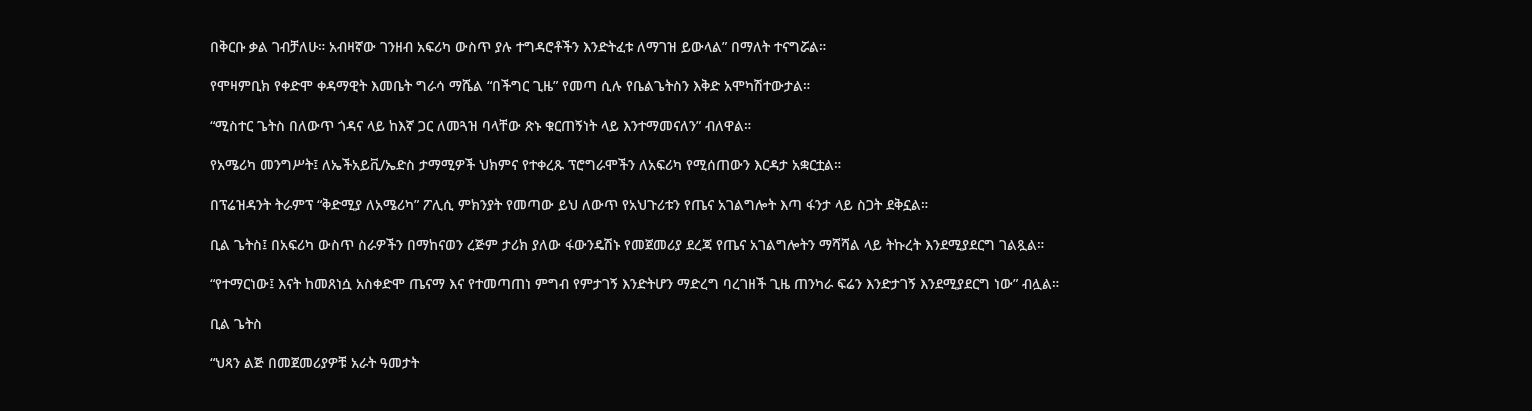በቅርቡ ቃል ገብቻለሁ። አብዛኛው ገንዘብ አፍሪካ ውስጥ ያሉ ተግዳሮቶችን እንድትፈቱ ለማገዝ ይውላል” በማለት ተናግሯል።

የሞዛምቢክ የቀድሞ ቀዳማዊት እመቤት ግራሳ ማሼል “በችግር ጊዜ” የመጣ ሲሉ የቤልጌትስን እቅድ አሞካሽተውታል።

“ሚስተር ጌትስ በለውጥ ጎዳና ላይ ከእኛ ጋር ለመጓዝ ባላቸው ጽኑ ቁርጠኝነት ላይ እንተማመናለን” ብለዋል።

የአሜሪካ መንግሥት፤ ለኤችአይቪ/ኤድስ ታማሚዎች ህክምና የተቀረጹ ፕሮግራሞችን ለአፍሪካ የሚሰጠውን እርዳታ አቋርቷል።

በፕሬዝዳንት ትራምፕ “ቅድሚያ ለአሜሪካ” ፖሊሲ ምክንያት የመጣው ይህ ለውጥ የአህጉሪቱን የጤና አገልግሎት እጣ ፋንታ ላይ ስጋት ደቅኗል።

ቢል ጌትስ፤ በአፍሪካ ውስጥ ስራዎችን በማከናወን ረጅም ታሪክ ያለው ፋውንዴሽኑ የመጀመሪያ ደረጃ የጤና አገልግሎትን ማሻሻል ላይ ትኩረት እንደሚያደርግ ገልጿል።

“የተማርነው፤ እናት ከመጸነሷ አስቀድሞ ጤናማ እና የተመጣጠነ ምግብ የምታገኝ እንድትሆን ማድረግ ባረገዘች ጊዜ ጠንካራ ፍሬን እንድታገኝ እንደሚያደርግ ነው” ብሏል።

ቢል ጌትስ

“ህጻን ልጅ በመጀመሪያዎቹ አራት ዓመታት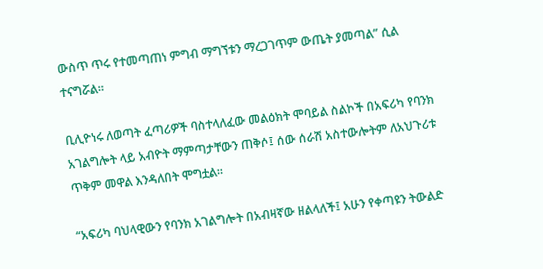ውስጥ ጥሩ የተመጣጠነ ምግብ ማግኘቱን ማረጋገጥም ውጤት ያመጣል” ሲል ተናግሯል።

ቢሊዮነሩ ለወጣት ፈጣሪዎች ባስተላለፈው መልዕክት ሞባይል ስልኮች በአፍሪካ የባንክ አገልግሎት ላይ አብዮት ማምጣታቸውን ጠቅሶ፤ ሰው ሰራሽ አስተውሎትም ለአህጉሪቱ ጥቅም መዋል እንዳለበት ሞግቷል።

“አፍሪካ ባህላዊውን የባንክ አገልግሎት በአብዛኛው ዘልላለች፤ አሁን የቀጣዩን ትውልድ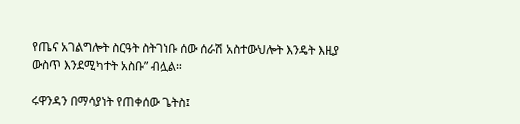የጤና አገልግሎት ስርዓት ስትገነቡ ሰው ሰራሽ አስተውህሎት እንዴት እዚያ ውስጥ እንደሚካተት አስቡ” ብሏል።

ሩዋንዳን በማሳያነት የጠቀሰው ጌትስ፤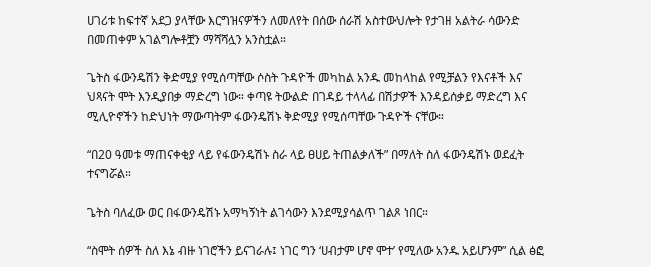ሀገሪቱ ከፍተኛ አደጋ ያላቸው እርግዝናዎችን ለመለየት በሰው ሰራሽ አስተውህሎት የታገዘ አልትራ ሳውንድ በመጠቀም አገልግሎቶቿን ማሻሻሏን አንስቷል።

ጌትስ ፋውንዴሽን ቅድሚያ የሚሰጣቸው ሶስት ጉዳዮች መካከል አንዱ መከላከል የሚቻልን የእናቶች እና ህጻናት ሞት እንዲያበቃ ማድረግ ነው። ቀጣዩ ትውልድ በገዳይ ተላላፊ በሽታዎች እንዳይሰቃይ ማድረግ እና ሚሊዮኖችን ከድህነት ማውጣትም ፋውንዴሽኑ ቅድሚያ የሚሰጣቸው ጉዳዮች ናቸው።

“በ20 ዓመቱ ማጠናቀቂያ ላይ የፋውንዴሽኑ ስራ ላይ ፀሀይ ትጠልቃለች” በማለት ስለ ፋውንዴሽኑ ወደፈት ተናግሯል።

ጌትስ ባለፈው ወር በፋውንዴሽኑ አማካኝነት ልገሳውን እንደሚያሳልጥ ገልጾ ነበር።

“ስሞት ሰዎች ስለ እኔ ብዙ ነገሮችን ይናገራሉ፤ ነገር ግን ‘ሀብታም ሆኖ ሞተ’ የሚለው አንዱ አይሆንም” ሲል ፅፎ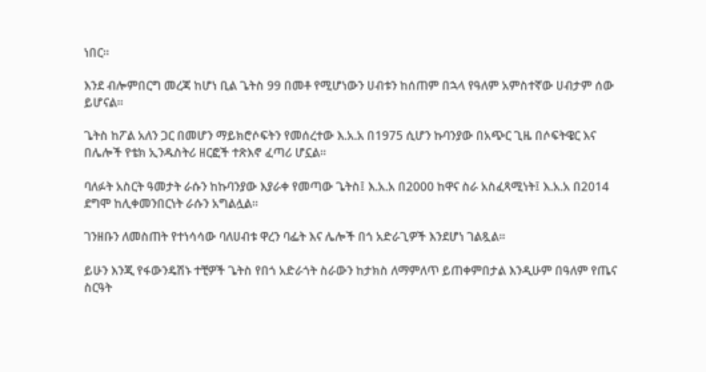ነበር።

እንደ ብሎምበርግ መረጃ ከሆነ ቢል ጌትስ 99 በመቶ የሚሆነውን ሀብቱን ከሰጠም በኋላ የዓለም አምስተኛው ሀብታም ሰው ይሆናል።

ጌትስ ከፖል አለን ጋር በመሆን ማይክሮሶፍትን የመሰረተው እ.አ.አ በ1975 ሲሆን ኩባንያው በአጭር ጊዜ በሶፍትዌር እና በሌሎች የቴክ ኢንዱስትሪ ዘርፎች ተጽእኖ ፈጣሪ ሆኗል።

ባለፉት አስርት ዓመታት ራሱን ከኩባንያው እያራቀ የመጣው ጌትስ፤ እ.አ.አ በ2000 ከዋና ስራ አስፈጻሚነት፤ እ.አ.አ በ2014 ደግሞ ከሊቀመንበርነት ራሱን አግልሏል።

ገንዘቡን ለመስጠት የተነሳሳው ባለሀብቱ ዋረን ባፌት እና ሌሎች በጎ አድራጊዎች እንደሆነ ገልጿል።

ይሁን እንጂ የፋውንዴሽኑ ተቺዎች ጌትስ የበጎ አድራጎት ስራውን ከታክስ ለማምለጥ ይጠቀምበታል እንዲሁም በዓለም የጤና ስርዓት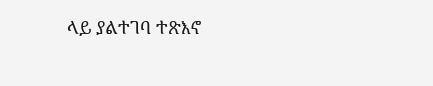ላይ ያልተገባ ተጽእኖ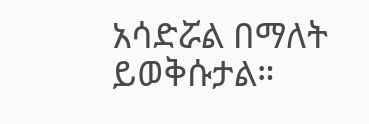አሳድሯል በማለት ይወቅሱታል።